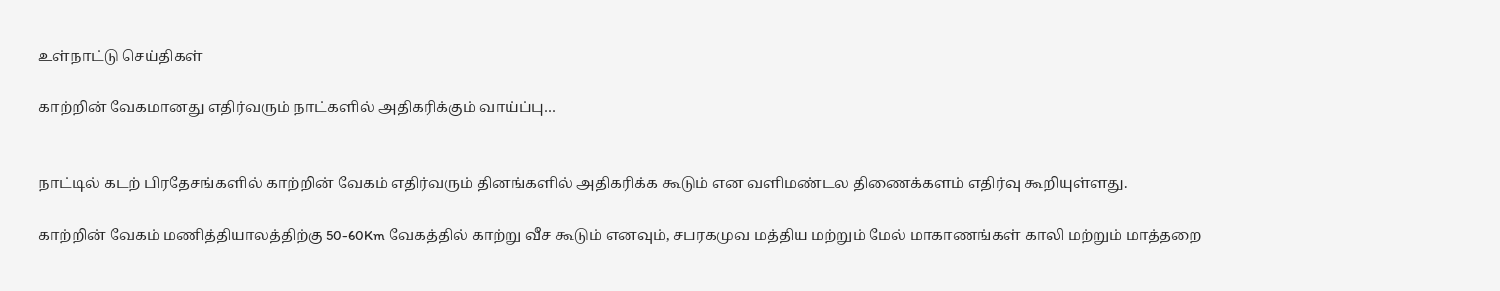உள்நாட்டு செய்திகள்

காற்றின் வேகமானது எதிர்வரும் நாட்களில் அதிகரிக்கும் வாய்ப்பு…


நாட்டில் கடற் பிரதேசங்களில் காற்றின் வேகம் எதிர்வரும் தினங்களில் அதிகரிக்க கூடும் என வளிமண்டல திணைக்களம் எதிர்வு கூறியுள்ளது.

காற்றின் வேகம் மணித்தியாலத்திற்கு 50-60Km வேகத்தில் காற்று வீச கூடும் எனவும், சபரகமுவ மத்திய மற்றும் மேல் மாகாணங்கள் காலி மற்றும் மாத்தறை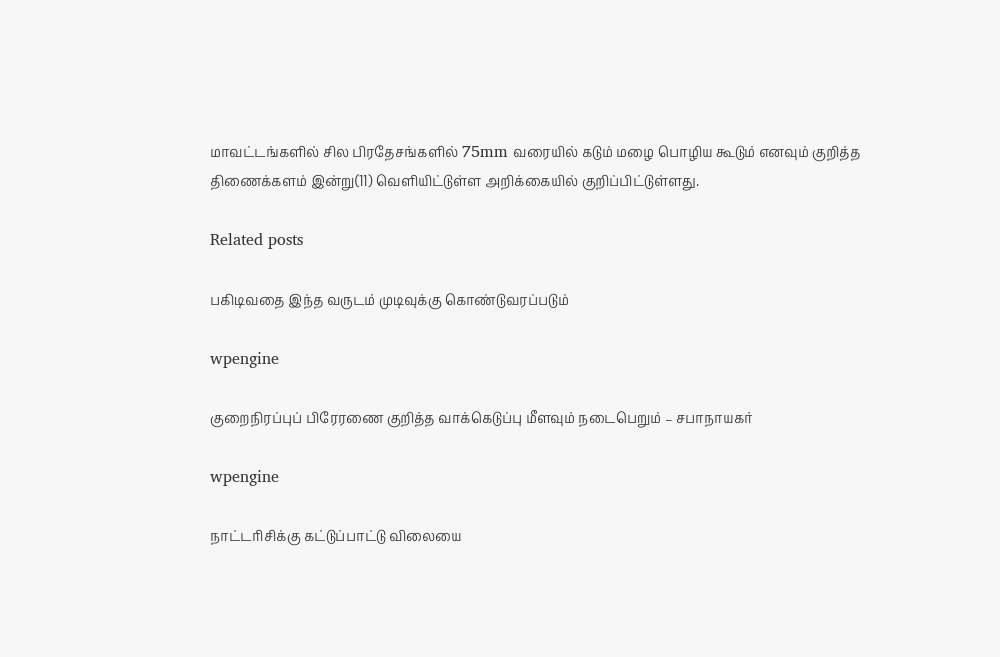மாவட்டங்களில் சில பிரதேசங்களில் 75mm வரையில் கடும் மழை பொழிய கூடும் எனவும் குறித்த திணைக்களம் இன்று(11) வெளியிட்டுள்ள அறிக்கையில் குறிப்பிட்டுள்ளது.

Related posts

பகிடிவதை இந்த வருடம் முடிவுக்கு கொண்டுவரப்படும்

wpengine

குறைநிரப்புப் பிரேரணை குறித்த வாக்கெடுப்பு மீளவும் நடைபெறும் – சபாநாயகர்

wpengine

நாட்டரிசிக்கு கட்டுப்பாட்டு விலையை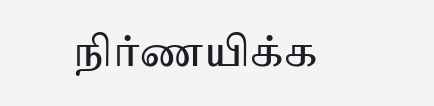நிர்ணயிக்க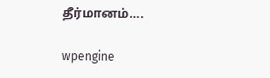தீர்மானம்….

wpengine